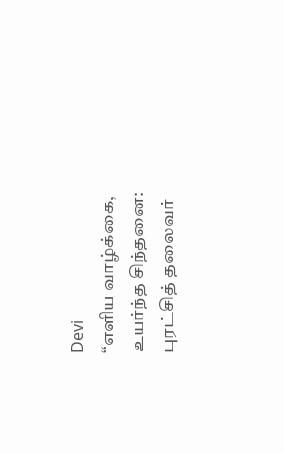Devi
“எளிய வாழ்க்கை, உயர்ந்த சிந்தனை: புரட்சித் தலைவர்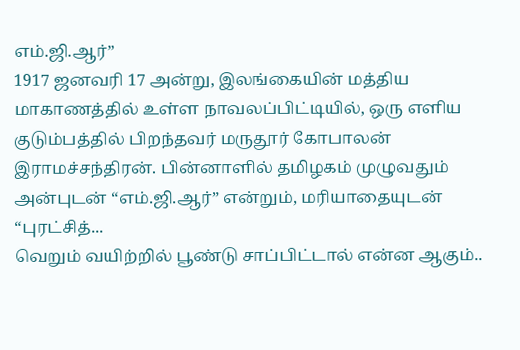எம்.ஜி.ஆர்”
1917 ஜனவரி 17 அன்று, இலங்கையின் மத்திய மாகாணத்தில் உள்ள நாவலப்பிட்டியில், ஒரு எளிய குடும்பத்தில் பிறந்தவர் மருதூர் கோபாலன் இராமச்சந்திரன். பின்னாளில் தமிழகம் முழுவதும் அன்புடன் “எம்.ஜி.ஆர்” என்றும், மரியாதையுடன் “புரட்சித்...
வெறும் வயிற்றில் பூண்டு சாப்பிட்டால் என்ன ஆகும்..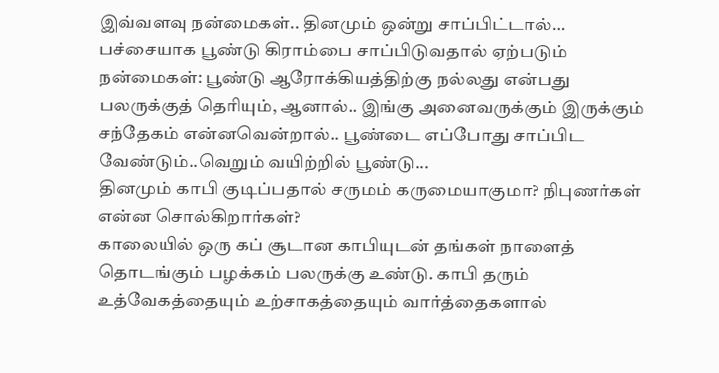இவ்வளவு நன்மைகள்.. தினமும் ஒன்று சாப்பிட்டால்…
பச்சையாக பூண்டு கிராம்பை சாப்பிடுவதால் ஏற்படும் நன்மைகள்: பூண்டு ஆரோக்கியத்திற்கு நல்லது என்பது பலருக்குத் தெரியும், ஆனால்.. இங்கு அனைவருக்கும் இருக்கும் சந்தேகம் என்னவென்றால்.. பூண்டை எப்போது சாப்பிட வேண்டும்..வெறும் வயிற்றில் பூண்டு...
தினமும் காபி குடிப்பதால் சருமம் கருமையாகுமா? நிபுணர்கள் என்ன சொல்கிறார்கள்?
காலையில் ஒரு கப் சூடான காபியுடன் தங்கள் நாளைத் தொடங்கும் பழக்கம் பலருக்கு உண்டு. காபி தரும் உத்வேகத்தையும் உற்சாகத்தையும் வார்த்தைகளால்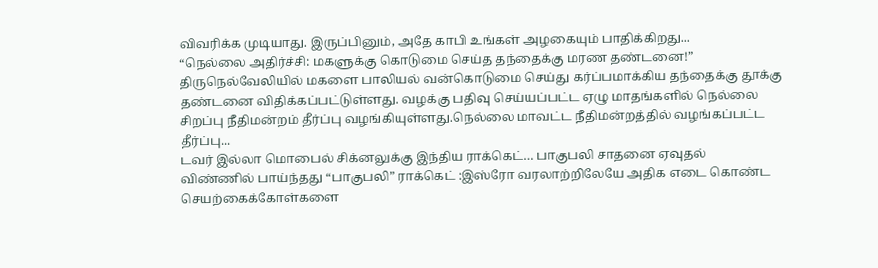விவரிக்க முடியாது. இருப்பினும், அதே காபி உங்கள் அழகையும் பாதிக்கிறது...
“நெல்லை அதிர்ச்சி: மகளுக்கு கொடுமை செய்த தந்தைக்கு மரண தண்டனை!”
திருநெல்வேலியில் மகளை பாலியல் வன்கொடுமை செய்து கர்ப்பமாக்கிய தந்தைக்கு தூக்கு தண்டனை விதிக்கப்பட்டுள்ளது. வழக்கு பதிவு செய்யப்பட்ட ஏழு மாதங்களில் நெல்லை சிறப்பு நீதிமன்றம் தீர்ப்பு வழங்கியுள்ளது.நெல்லை மாவட்ட நீதிமன்றத்தில் வழங்கப்பட்ட தீர்ப்பு...
டவர் இல்லா மொபைல் சிக்னலுக்கு இந்திய ராக்கெட்… பாகுபலி சாதனை ஏவுதல்
விண்ணில் பாய்ந்தது “பாகுபலி” ராக்கெட் :இஸ்ரோ வரலாற்றிலேயே அதிக எடை கொண்ட செயற்கைக்கோள்களை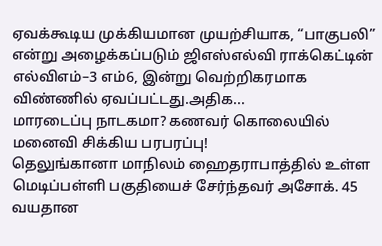ஏவக்கூடிய முக்கியமான முயற்சியாக, “பாகுபலி” என்று அழைக்கப்படும் ஜிஎஸ்எல்வி ராக்கெட்டின் எல்விஎம்–3 எம்6, இன்று வெற்றிகரமாக விண்ணில் ஏவப்பட்டது.அதிக...
மாரடைப்பு நாடகமா? கணவர் கொலையில் மனைவி சிக்கிய பரபரப்பு!
தெலுங்கானா மாநிலம் ஹைதராபாத்தில் உள்ள மெடிப்பள்ளி பகுதியைச் சேர்ந்தவர் அசோக். 45 வயதான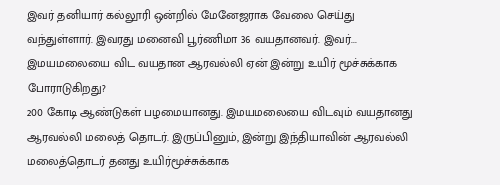இவர் தனியார் கல்லூரி ஒன்றில் மேனேஜராக வேலை செய்து வந்துள்ளார். இவரது மனைவி பூர்ணிமா 36 வயதானவர். இவர்...
இமயமலையை விட வயதான ஆரவல்லி ஏன் இன்று உயிர் மூச்சுக்காக போராடுகிறது?
200 கோடி ஆண்டுகள் பழமையானது. இமயமலையை விடவும் வயதானது ஆரவல்லி மலைத் தொடர். இருப்பினும், இன்று இந்தியாவின் ஆரவல்லி மலைத்தொடர் தனது உயிர்மூச்சுக்காக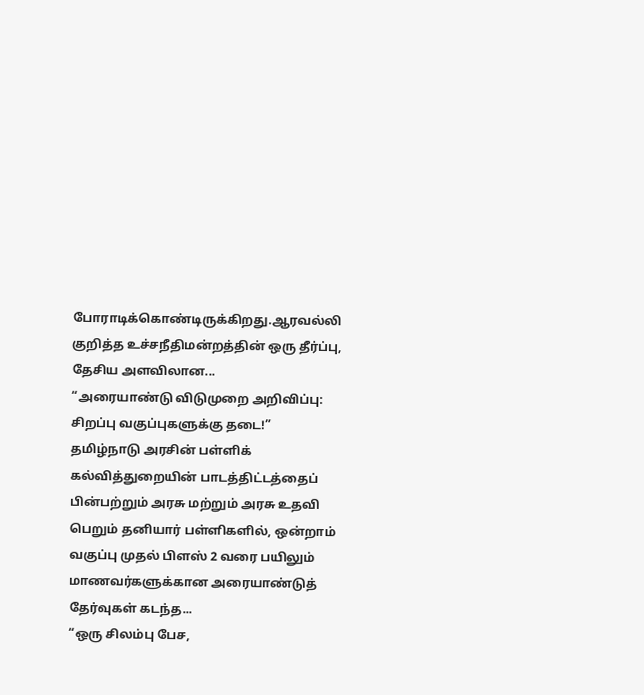போராடிக்கொண்டிருக்கிறது.ஆரவல்லி குறித்த உச்சநீதிமன்றத்தின் ஒரு தீர்ப்பு, தேசிய அளவிலான...
“அரையாண்டு விடுமுறை அறிவிப்பு: சிறப்பு வகுப்புகளுக்கு தடை!”
தமிழ்நாடு அரசின் பள்ளிக் கல்வித்துறையின் பாடத்திட்டத்தைப் பின்பற்றும் அரசு மற்றும் அரசு உதவி பெறும் தனியார் பள்ளிகளில், ஒன்றாம் வகுப்பு முதல் பிளஸ் 2 வரை பயிலும் மாணவர்களுக்கான அரையாண்டுத் தேர்வுகள் கடந்த...
“ஒரு சிலம்பு பேச,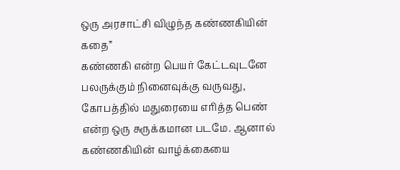ஒரு அரசாட்சி விழுந்த கண்ணகியின் கதை”
கண்ணகி என்ற பெயர் கேட்டவுடனே பலருக்கும் நினைவுக்கு வருவது, கோபத்தில் மதுரையை எரித்த பெண் என்ற ஒரு சுருக்கமான படமே. ஆனால் கண்ணகியின் வாழ்க்கையை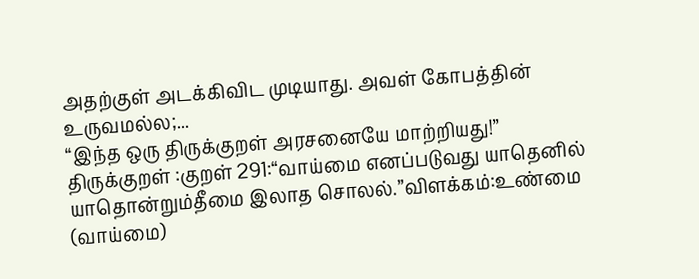அதற்குள் அடக்கிவிட முடியாது. அவள் கோபத்தின் உருவமல்ல;...
“இந்த ஒரு திருக்குறள் அரசனையே மாற்றியது!”
திருக்குறள் :குறள் 291:“வாய்மை எனப்படுவது யாதெனில் யாதொன்றும்தீமை இலாத சொலல்.”விளக்கம்:உண்மை (வாய்மை)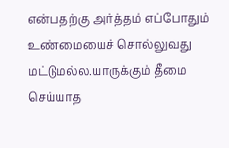என்பதற்கு அர்த்தம் எப்போதும் உண்மையைச் சொல்லுவது மட்டுமல்ல.யாருக்கும் தீமை செய்யாத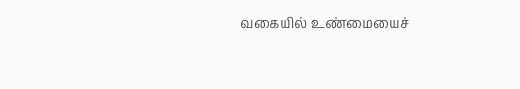வகையில் உண்மையைச்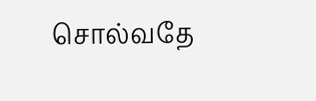சொல்வதே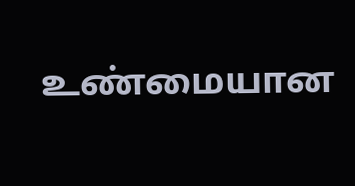உண்மையான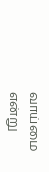வாய்மை என்று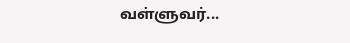வள்ளுவர்...